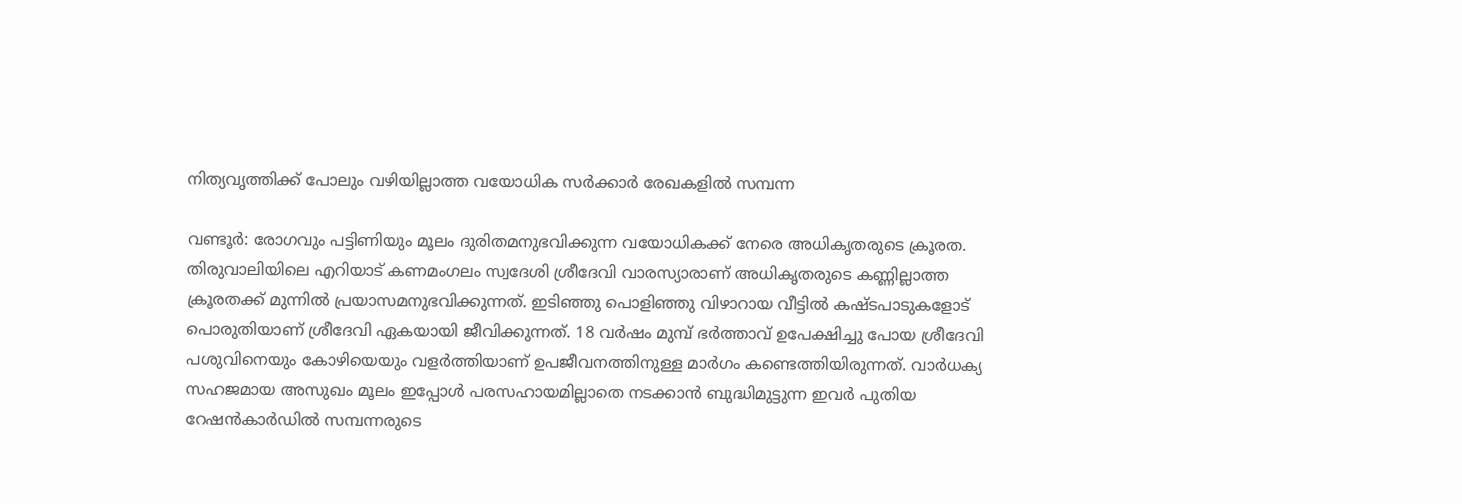നിത്യവൃത്തിക്ക് പോലും വഴിയില്ലാത്ത വയോധിക സര്‍ക്കാര്‍ രേഖകളില്‍ സമ്പന്ന

വണ്ടൂര്‍: രോഗവും പട്ടിണിയും മൂലം ദുരിതമനുഭവിക്കുന്ന വയോധികക്ക് നേരെ അധികൃതരുടെ ക്രൂരത. തിരുവാലിയിലെ എറിയാട് കണമംഗലം സ്വദേശി ശ്രീദേവി വാരസ്യാരാണ് അധികൃതരുടെ കണ്ണില്ലാത്ത ക്രൂരതക്ക് മുന്നില്‍ പ്രയാസമനുഭവിക്കുന്നത്. ഇടിഞ്ഞു പൊളിഞ്ഞു വിഴാറായ വീട്ടില്‍ കഷ്ടപാടുകളോട് പൊരുതിയാണ് ശ്രീദേവി ഏകയായി ജീവിക്കുന്നത്. 18 വര്‍ഷം മുമ്പ് ഭര്‍ത്താവ് ഉപേക്ഷിച്ചു പോയ ശ്രീദേവി പശുവിനെയും കോഴിയെയും വളര്‍ത്തിയാണ് ഉപജീവനത്തിനുള്ള മാര്‍ഗം കണ്ടെത്തിയിരുന്നത്. വാര്‍ധക്യ സഹജമായ അസുഖം മൂലം ഇപ്പോള്‍ പരസഹായമില്ലാതെ നടക്കാന്‍ ബുദ്ധിമുട്ടുന്ന ഇവർ പുതിയ റേഷൻകാർഡിൽ സമ്പന്നരുടെ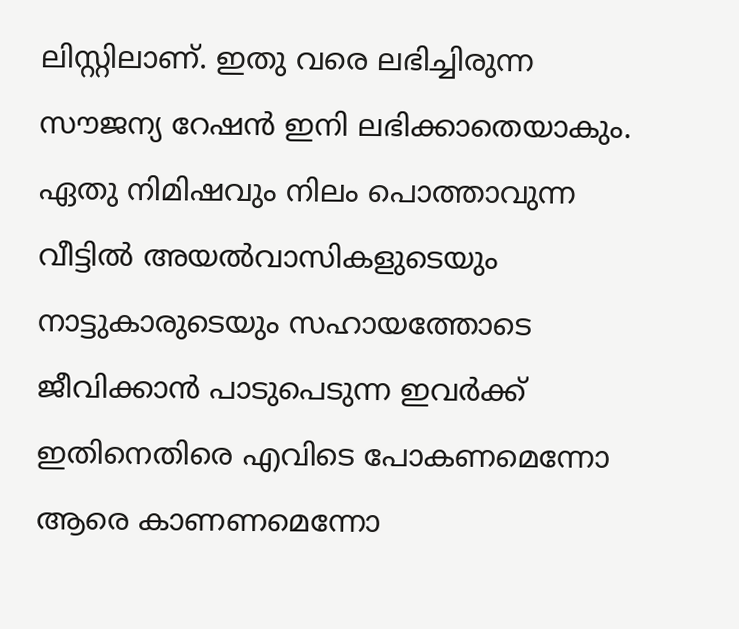ലിസ്റ്റിലാണ്. ഇതു വരെ ലഭിച്ചിരുന്ന സൗജന്യ റേഷന്‍ ഇനി ലഭിക്കാതെയാകും. ഏതു നിമിഷവും നിലം പൊത്താവുന്ന വീട്ടില്‍ അയല്‍വാസികളുടെയും നാട്ടുകാരുടെയും സഹായത്തോടെ ജീവിക്കാൻ പാടുപെടുന്ന ഇവർക്ക് ഇതിനെതിരെ എവിടെ പോകണമെന്നോ ആരെ കാണണമെന്നോ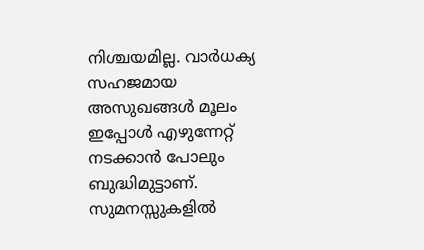നിശ്ചയമില്ല. വാര്‍ധക്യ സഹജമായ അസുഖങ്ങള്‍ മൂലം ഇപ്പോള്‍ എഴുന്നേറ്റ് നടക്കാന്‍ പോലും ബുദ്ധിമുട്ടാണ്. സുമനസ്സുകളില്‍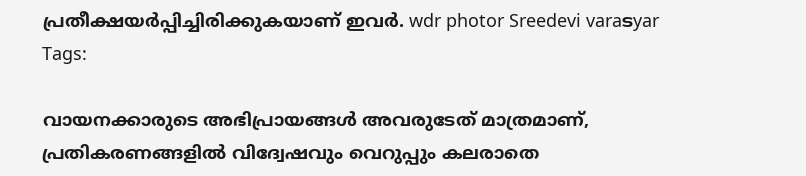പ്രതീക്ഷയര്‍പ്പിച്ചിരിക്കുകയാണ് ഇവര്‍. wdr photor Sreedevi varaടyar
Tags:

വായനക്കാരുടെ അഭിപ്രായങ്ങള്‍ അവരുടേത് മാത്രമാണ്, പ്രതികരണങ്ങളിൽ വിദ്വേഷവും വെറുപ്പും കലരാതെ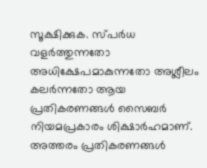സൂക്ഷിക്കുക. സ്പർധ വളർത്തുന്നതോ അധിക്ഷേപമാകുന്നതോ അശ്ലീലം കലർന്നതോ ആയ പ്രതികരണങ്ങൾ സൈബർ നിയമപ്രകാരം ശിക്ഷാർഹമാണ്. അത്തരം പ്രതികരണങ്ങൾ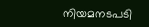നിയമനടപടി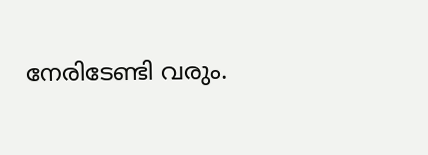നേരിടേണ്ടി വരും.